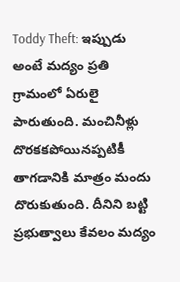Toddy Theft: ఇప్పుడు అంటే మద్యం ప్రతి గ్రామంలో ఏరులై పారుతుంది. మంచినీళ్లు దొరకకపోయినప్పటికీ తాగడానికి మాత్రం మందు దొరుకుతుంది. దీనిని బట్టి ప్రభుత్వాలు కేవలం మద్యం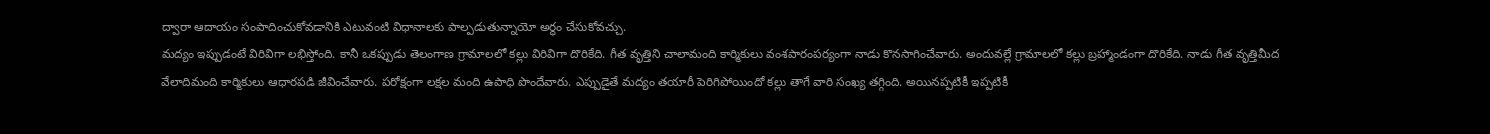ద్వారా ఆదాయం సంపాదించుకోవడానికి ఎటువంటి విధానాలకు పాల్పడుతున్నాయో అర్థం చేసుకోవచ్చు.
మద్యం ఇప్పుడంటే విరివిగా లభిస్తోంది. కానీ ఒకప్పుడు తెలంగాణ గ్రామాలలో కల్లు విరివిగా దొరికేది. గీత వృత్తిని చాలామంది కార్మికులు వంశపారంపర్యంగా నాడు కొనసాగించేవారు. అందువల్లే గ్రామాలలో కల్లు బ్రహ్మాండంగా దొరికేది. నాడు గీత వృత్తిమీద వేలాదిమంది కార్మికులు ఆధారపడి జీవించేవారు. పరోక్షంగా లక్షల మంది ఉపాధి పొందేవారు. ఎప్పుడైతే మద్యం తయారీ పెరిగిపోయిందో కల్లు తాగే వారి సంఖ్య తగ్గింది. అయినప్పటికీ ఇప్పటికీ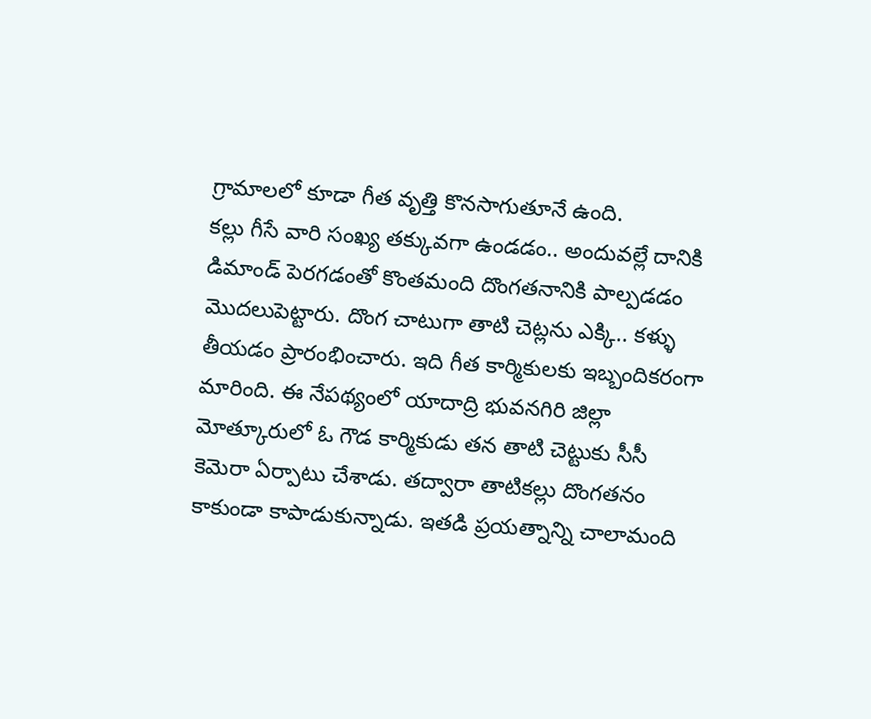గ్రామాలలో కూడా గీత వృత్తి కొనసాగుతూనే ఉంది.
కల్లు గీసే వారి సంఖ్య తక్కువగా ఉండడం.. అందువల్లే దానికి డిమాండ్ పెరగడంతో కొంతమంది దొంగతనానికి పాల్పడడం మొదలుపెట్టారు. దొంగ చాటుగా తాటి చెట్లను ఎక్కి.. కళ్ళు తీయడం ప్రారంభించారు. ఇది గీత కార్మికులకు ఇబ్బందికరంగా మారింది. ఈ నేపథ్యంలో యాదాద్రి భువనగిరి జిల్లా మోత్కూరులో ఓ గౌడ కార్మికుడు తన తాటి చెట్టుకు సీసీ కెమెరా ఏర్పాటు చేశాడు. తద్వారా తాటికల్లు దొంగతనం కాకుండా కాపాడుకున్నాడు. ఇతడి ప్రయత్నాన్ని చాలామంది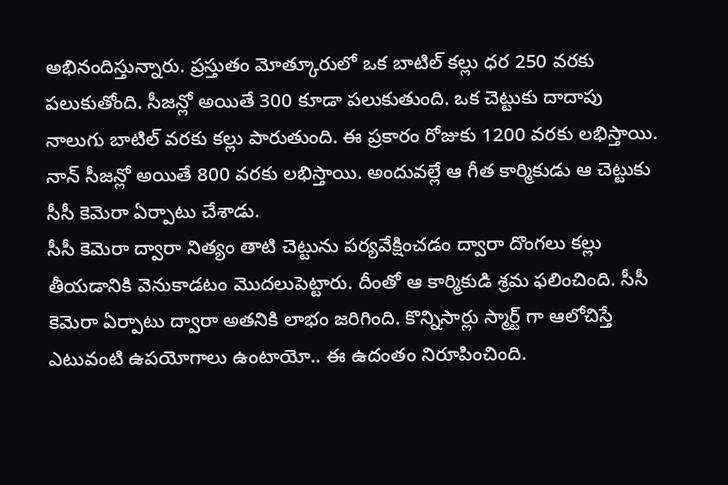అభినందిస్తున్నారు. ప్రస్తుతం మోత్కూరులో ఒక బాటిల్ కల్లు ధర 250 వరకు పలుకుతోంది. సీజన్లో అయితే 300 కూడా పలుకుతుంది. ఒక చెట్టుకు దాదాపు నాలుగు బాటిల్ వరకు కల్లు పారుతుంది. ఈ ప్రకారం రోజుకు 1200 వరకు లభిస్తాయి. నాన్ సీజన్లో అయితే 800 వరకు లభిస్తాయి. అందువల్లే ఆ గీత కార్మికుడు ఆ చెట్టుకు సీసీ కెమెరా ఏర్పాటు చేశాడు.
సీసీ కెమెరా ద్వారా నిత్యం తాటి చెట్టును పర్యవేక్షించడం ద్వారా దొంగలు కల్లు తీయడానికి వెనుకాడటం మొదలుపెట్టారు. దీంతో ఆ కార్మికుడి శ్రమ ఫలించింది. సీసీ కెమెరా ఏర్పాటు ద్వారా అతనికి లాభం జరిగింది. కొన్నిసార్లు స్మార్ట్ గా ఆలోచిస్తే ఎటువంటి ఉపయోగాలు ఉంటాయో.. ఈ ఉదంతం నిరూపించింది.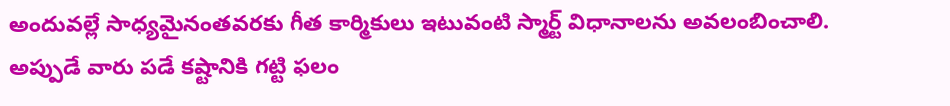అందువల్లే సాధ్యమైనంతవరకు గీత కార్మికులు ఇటువంటి స్మార్ట్ విధానాలను అవలంబించాలి. అప్పుడే వారు పడే కష్టానికి గట్టి ఫలం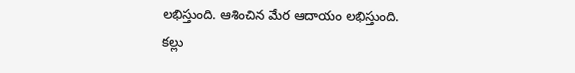లభిస్తుంది. ఆశించిన మేర ఆదాయం లభిస్తుంది.
కల్లు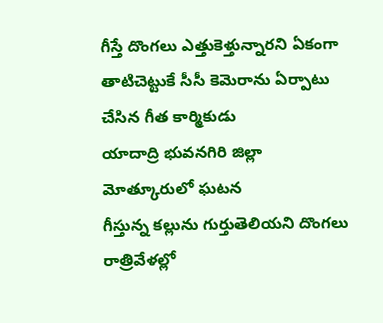గీస్తే దొంగలు ఎత్తుకెళ్తున్నారని ఏకంగా తాటిచెట్టుకే సీసీ కెమెరాను ఏర్పాటు చేసిన గీత కార్మికుడు
యాదాద్రి భువనగిరి జిల్లా మోత్కూరులో ఘటన
గీస్తున్న కల్లును గుర్తుతెలియని దొంగలు రాత్రివేళల్లో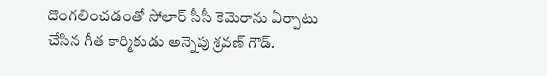దొంగలించడంతో సోలార్ సీసీ కెమెరాను ఏర్పాటు చేసిన గీత కార్మికుడు అన్నెపు శ్రవణ్ గౌడ్.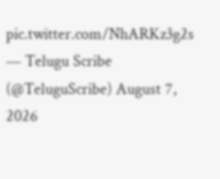pic.twitter.com/NhARKz3g2s
— Telugu Scribe (@TeluguScribe) August 7, 2026